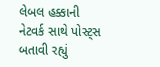લેબલ હક્કાની નેટવર્ક સાથે પોસ્ટ્સ બતાવી રહ્યું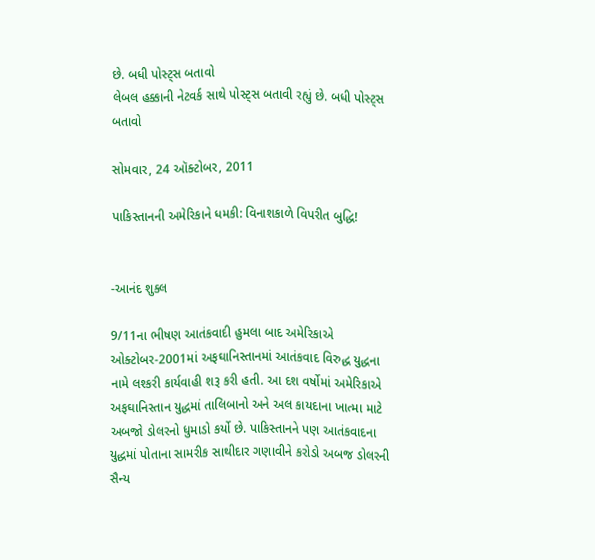છે. બધી પોસ્ટ્સ બતાવો
લેબલ હક્કાની નેટવર્ક સાથે પોસ્ટ્સ બતાવી રહ્યું છે. બધી પોસ્ટ્સ બતાવો

સોમવાર, 24 ઑક્ટોબર, 2011

પાકિસ્તાનની અમેરિકાને ધમકી: વિનાશકાળે વિપરીત બુદ્ધિ!


-આનંદ શુક્લ

9/11ના ભીષણ આતંકવાદી હુમલા બાદ અમેરિકાએ ઓક્ટોબર-2001માં અફઘાનિસ્તાનમાં આતંકવાદ વિરુદ્ધ યુદ્ધના નામે લશ્કરી કાર્યવાહી શરૂ કરી હતી. આ દશ વર્ષોમાં અમેરિકાએ અફઘાનિસ્તાન યુદ્ધમાં તાલિબાનો અને અલ કાયદાના ખાત્મા માટે અબજો ડોલરનો ધુમાડો કર્યો છે. પાકિસ્તાનને પણ આતંકવાદના યુદ્ધમાં પોતાના સામરીક સાથીદાર ગણાવીને કરોડો અબજ ડોલરની સૈન્ય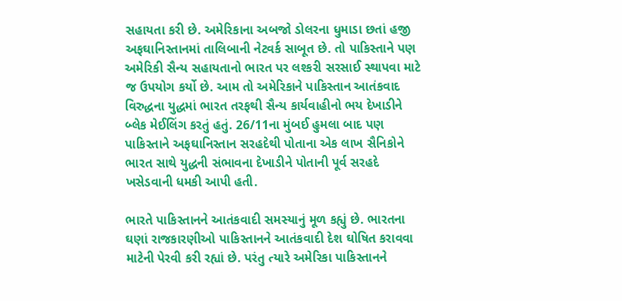સહાયતા કરી છે. અમેરિકાના અબજો ડોલરના ધુમાડા છતાં હજી અફઘાનિસ્તાનમાં તાલિબાની નેટવર્ક સાબૂત છે. તો પાકિસ્તાને પણ અમેરિકી સૈન્ય સહાયતાનો ભારત પર લશ્કરી સરસાઈ સ્થાપવા માટે જ ઉપયોગ કર્યો છે. આમ તો અમેરિકાને પાકિસ્તાન આતંકવાદ વિરુદ્ધના યુદ્ધમાં ભારત તરફથી સૈન્ય કાર્યવાહીનો ભય દેખાડીને બ્લેક મેઈલિંગ કરતું હતું. 26/11ના મુંબઈ હુમલા બાદ પણ પાકિસ્તાને અફઘાનિસ્તાન સરહદેથી પોતાના એક લાખ સૈનિકોને ભારત સાથે યુદ્ધની સંભાવના દેખાડીને પોતાની પૂર્વ સરહદે ખસેડવાની ધમકી આપી હતી.

ભારતે પાકિસ્તાનને આતંકવાદી સમસ્યાનું મૂળ કહ્યું છે. ભારતના ઘણાં રાજકારણીઓ પાકિસ્તાનને આતંકવાદી દેશ ઘોષિત કરાવવા માટેની પેરવી કરી રહ્યાં છે. પરંતુ ત્યારે અમેરિકા પાકિસ્તાનને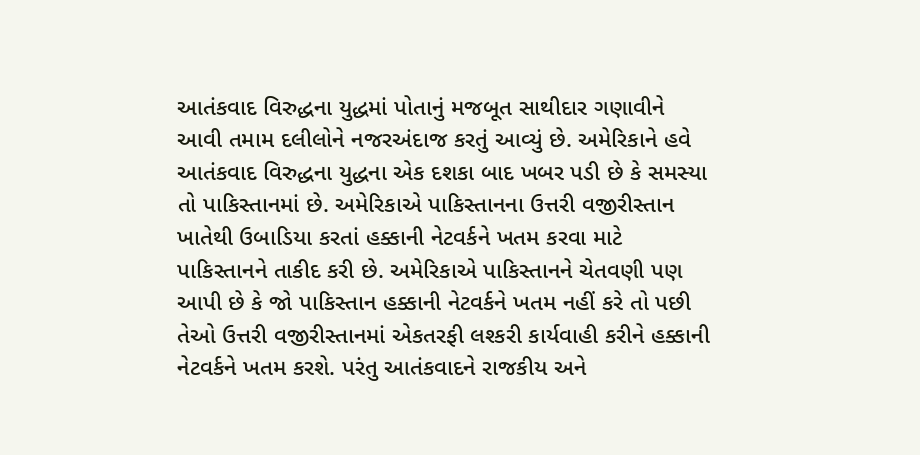આતંકવાદ વિરુદ્ધના યુદ્ધમાં પોતાનું મજબૂત સાથીદાર ગણાવીને આવી તમામ દલીલોને નજરઅંદાજ કરતું આવ્યું છે. અમેરિકાને હવે આતંકવાદ વિરુદ્ધના યુદ્ધના એક દશકા બાદ ખબર પડી છે કે સમસ્યા તો પાકિસ્તાનમાં છે. અમેરિકાએ પાકિસ્તાનના ઉત્તરી વજીરીસ્તાન ખાતેથી ઉબાડિયા કરતાં હક્કાની નેટવર્કને ખતમ કરવા માટે પાકિસ્તાનને તાકીદ કરી છે. અમેરિકાએ પાકિસ્તાનને ચેતવણી પણ આપી છે કે જો પાકિસ્તાન હક્કાની નેટવર્કને ખતમ નહીં કરે તો પછી તેઓ ઉત્તરી વજીરીસ્તાનમાં એકતરફી લશ્કરી કાર્યવાહી કરીને હક્કાની નેટવર્કને ખતમ કરશે. પરંતુ આતંકવાદને રાજકીય અને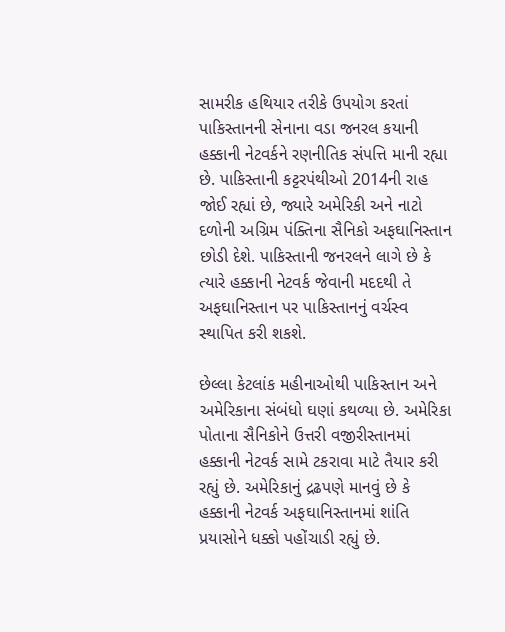સામરીક હથિયાર તરીકે ઉપયોગ કરતાં પાકિસ્તાનની સેનાના વડા જનરલ કયાની હક્કાની નેટવર્કને રણનીતિક સંપત્તિ માની રહ્યા છે. પાકિસ્તાની કટ્ટરપંથીઓ 2014ની રાહ જોઈ રહ્યાં છે, જ્યારે અમેરિકી અને નાટો દળોની અગ્રિમ પંક્તિના સૈનિકો અફઘાનિસ્તાન છોડી દેશે. પાકિસ્તાની જનરલને લાગે છે કે ત્યારે હક્કાની નેટવર્ક જેવાની મદદથી તે અફઘાનિસ્તાન પર પાકિસ્તાનનું વર્ચસ્વ સ્થાપિત કરી શકશે.

છેલ્લા કેટલાંક મહીનાઓથી પાકિસ્તાન અને અમેરિકાના સંબંધો ઘણાં કથળ્યા છે. અમેરિકા પોતાના સૈનિકોને ઉત્તરી વજીરીસ્તાનમાં હક્કાની નેટવર્ક સામે ટકરાવા માટે તૈયાર કરી રહ્યું છે. અમેરિકાનું દ્રઢપણે માનવું છે કે હક્કાની નેટવર્ક અફઘાનિસ્તાનમાં શાંતિ પ્રયાસોને ધક્કો પહોંચાડી રહ્યું છે.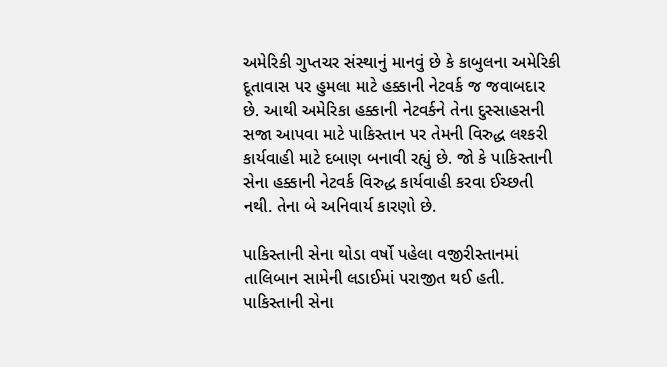અમેરિકી ગુપ્તચર સંસ્થાનું માનવું છે કે કાબુલના અમેરિકી દૂતાવાસ પર હુમલા માટે હક્કાની નેટવર્ક જ જવાબદાર છે. આથી અમેરિકા હક્કાની નેટવર્કને તેના દુસ્સાહસની સજા આપવા માટે પાકિસ્તાન પર તેમની વિરુદ્ધ લશ્કરી કાર્યવાહી માટે દબાણ બનાવી રહ્યું છે. જો કે પાકિસ્તાની સેના હક્કાની નેટવર્ક વિરુદ્ધ કાર્યવાહી કરવા ઈચ્છતી નથી. તેના બે અનિવાર્ય કારણો છે.

પાકિસ્તાની સેના થોડા વર્ષો પહેલા વજીરીસ્તાનમાં તાલિબાન સામેની લડાઈમાં પરાજીત થઈ હતી. પાકિસ્તાની સેના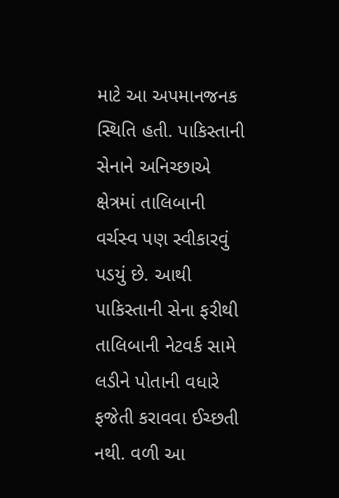માટે આ અપમાનજનક સ્થિતિ હતી. પાકિસ્તાની સેનાને અનિચ્છાએ ક્ષેત્રમાં તાલિબાની વર્ચસ્વ પણ સ્વીકારવું પડયું છે. આથી પાકિસ્તાની સેના ફરીથી તાલિબાની નેટવર્ક સામે લડીને પોતાની વધારે ફજેતી કરાવવા ઈચ્છતી નથી. વળી આ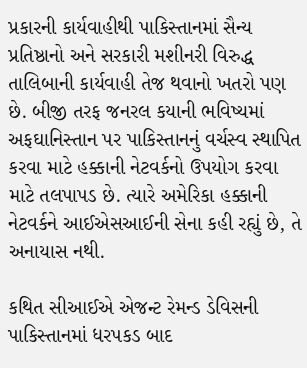પ્રકારની કાર્યવાહીથી પાકિસ્તાનમાં સૈન્ય પ્રતિષ્ઠાનો અને સરકારી મશીનરી વિરુદ્ધ તાલિબાની કાર્યવાહી તેજ થવાનો ખતરો પણ છે. બીજી તરફ જનરલ કયાની ભવિષ્યમાં અફઘાનિસ્તાન પર પાકિસ્તાનનું વર્ચસ્વ સ્થાપિત કરવા માટે હક્કાની નેટવર્કનો ઉપયોગ કરવા માટે તલપાપડ છે. ત્યારે અમેરિકા હક્કાની નેટવર્કને આઈએસઆઈની સેના કહી રહ્યું છે, તે અનાયાસ નથી.

કથિત સીઆઈએ એજન્ટ રેમન્ડ ડેવિસની પાકિસ્તાનમાં ધરપકડ બાદ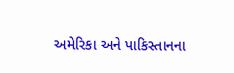અમેરિકા અને પાકિસ્તાનના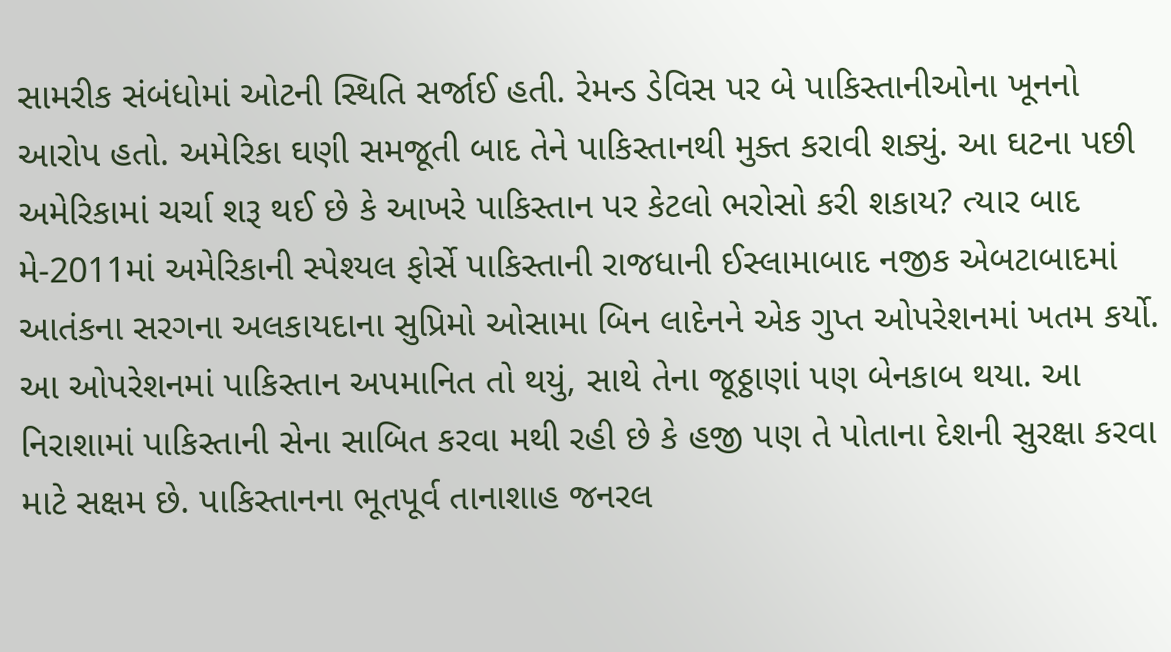સામરીક સંબંધોમાં ઓટની સ્થિતિ સર્જાઈ હતી. રેમન્ડ ડેવિસ પર બે પાકિસ્તાનીઓના ખૂનનો આરોપ હતો. અમેરિકા ઘણી સમજૂતી બાદ તેને પાકિસ્તાનથી મુક્ત કરાવી શક્યું. આ ઘટના પછી અમેરિકામાં ચર્ચા શરૂ થઈ છે કે આખરે પાકિસ્તાન પર કેટલો ભરોસો કરી શકાય? ત્યાર બાદ મે-2011માં અમેરિકાની સ્પેશ્યલ ફોર્સે પાકિસ્તાની રાજધાની ઈસ્લામાબાદ નજીક એબટાબાદમાં આતંકના સરગના અલકાયદાના સુપ્રિમો ઓસામા બિન લાદેનને એક ગુપ્ત ઓપરેશનમાં ખતમ કર્યો. આ ઓપરેશનમાં પાકિસ્તાન અપમાનિત તો થયું, સાથે તેના જૂઠ્ઠાણાં પણ બેનકાબ થયા. આ નિરાશામાં પાકિસ્તાની સેના સાબિત કરવા મથી રહી છે કે હજી પણ તે પોતાના દેશની સુરક્ષા કરવા માટે સક્ષમ છે. પાકિસ્તાનના ભૂતપૂર્વ તાનાશાહ જનરલ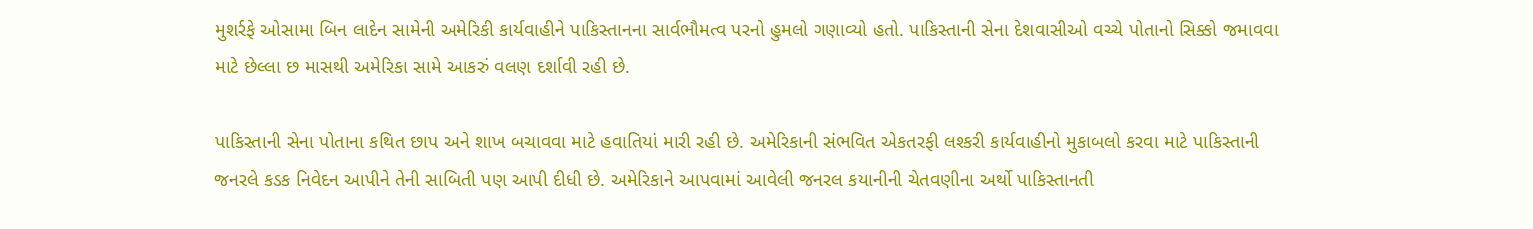મુશર્રફે ઓસામા બિન લાદેન સામેની અમેરિકી કાર્યવાહીને પાકિસ્તાનના સાર્વભૌમત્વ પરનો હુમલો ગણાવ્યો હતો. પાકિસ્તાની સેના દેશવાસીઓ વચ્ચે પોતાનો સિક્કો જમાવવા માટે છેલ્લા છ માસથી અમેરિકા સામે આકરું વલણ દર્શાવી રહી છે.

પાકિસ્તાની સેના પોતાના કથિત છાપ અને શાખ બચાવવા માટે હવાતિયાં મારી રહી છે. અમેરિકાની સંભવિત એકતરફી લશ્કરી કાર્યવાહીનો મુકાબલો કરવા માટે પાકિસ્તાની જનરલે કડક નિવેદન આપીને તેની સાબિતી પણ આપી દીધી છે. અમેરિકાને આપવામાં આવેલી જનરલ કયાનીની ચેતવણીના અર્થો પાકિસ્તાનતી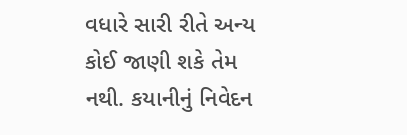વધારે સારી રીતે અન્ય કોઈ જાણી શકે તેમ નથી. કયાનીનું નિવેદન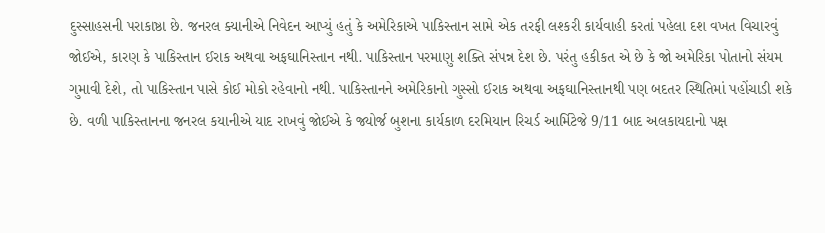દુસ્સાહસની પરાકાષ્ઠા છે. જનરલ ક્યાનીએ નિવેદન આપ્યું હતું કે અમેરિકાએ પાકિસ્તાન સામે એક તરફી લશ્કરી કાર્યવાહી કરતાં પહેલા દશ વખત વિચારવું જોઈએ, કારણ કે પાકિસ્તાન ઈરાક અથવા અફઘાનિસ્તાન નથી. પાકિસ્તાન પરમાણુ શક્તિ સંપન્ન દેશ છે. પરંતુ હકીકત એ છે કે જો અમેરિકા પોતાનો સંયમ ગુમાવી દેશે, તો પાકિસ્તાન પાસે કોઈ મોકો રહેવાનો નથી. પાકિસ્તાનને અમેરિકાનો ગુસ્સો ઈરાક અથવા અફઘાનિસ્તાનથી પણ બદતર સ્થિતિમાં પહોંચાડી શકે છે. વળી પાકિસ્તાનના જનરલ કયાનીએ યાદ રાખવું જોઈએ કે જ્યોર્જ બુશના કાર્યકાળ દરમિયાન રિચર્ડ આર્મિટેજે 9/11 બાદ અલકાયદાનો પક્ષ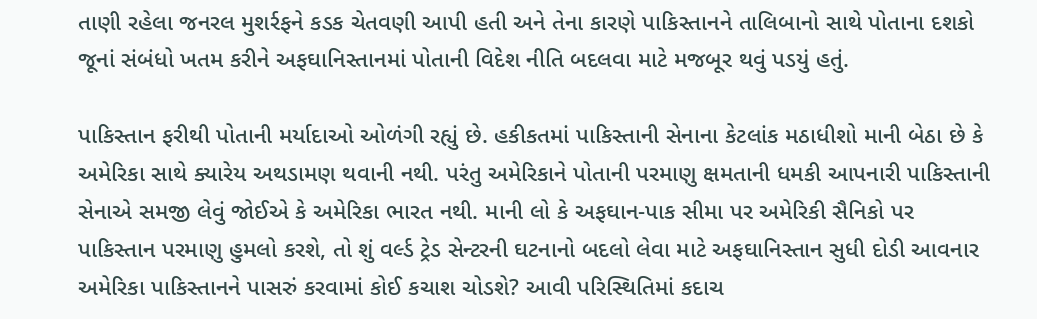તાણી રહેલા જનરલ મુશર્રફને કડક ચેતવણી આપી હતી અને તેના કારણે પાકિસ્તાનને તાલિબાનો સાથે પોતાના દશકો જૂનાં સંબંધો ખતમ કરીને અફઘાનિસ્તાનમાં પોતાની વિદેશ નીતિ બદલવા માટે મજબૂર થવું પડયું હતું.

પાકિસ્તાન ફરીથી પોતાની મર્યાદાઓ ઓળંગી રહ્યું છે. હકીકતમાં પાકિસ્તાની સેનાના કેટલાંક મઠાધીશો માની બેઠા છે કે અમેરિકા સાથે ક્યારેય અથડામણ થવાની નથી. પરંતુ અમેરિકાને પોતાની પરમાણુ ક્ષમતાની ધમકી આપનારી પાકિસ્તાની સેનાએ સમજી લેવું જોઈએ કે અમેરિકા ભારત નથી. માની લો કે અફઘાન-પાક સીમા પર અમેરિકી સૈનિકો પર પાકિસ્તાન પરમાણુ હુમલો કરશે, તો શું વર્લ્ડ ટ્રેડ સેન્ટરની ઘટનાનો બદલો લેવા માટે અફઘાનિસ્તાન સુધી દોડી આવનાર અમેરિકા પાકિસ્તાનને પાસરું કરવામાં કોઈ કચાશ ચોડશે? આવી પરિસ્થિતિમાં કદાચ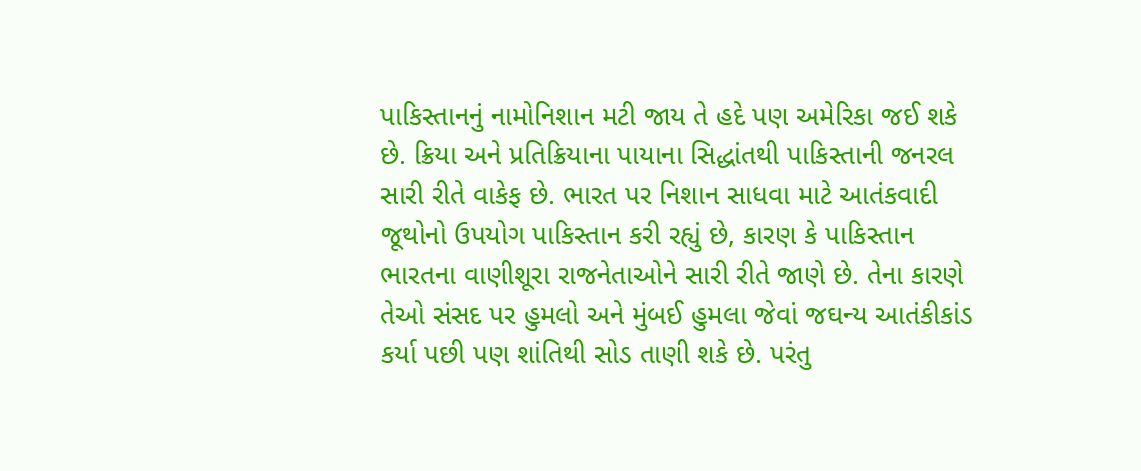પાકિસ્તાનનું નામોનિશાન મટી જાય તે હદે પણ અમેરિકા જઈ શકે છે. ક્રિયા અને પ્રતિક્રિયાના પાયાના સિદ્ધાંતથી પાકિસ્તાની જનરલ સારી રીતે વાકેફ છે. ભારત પર નિશાન સાધવા માટે આતંકવાદી જૂથોનો ઉપયોગ પાકિસ્તાન કરી રહ્યું છે, કારણ કે પાકિસ્તાન ભારતના વાણીશૂરા રાજનેતાઓને સારી રીતે જાણે છે. તેના કારણે તેઓ સંસદ પર હુમલો અને મુંબઈ હુમલા જેવાં જઘન્ય આતંકીકાંડ કર્યા પછી પણ શાંતિથી સોડ તાણી શકે છે. પરંતુ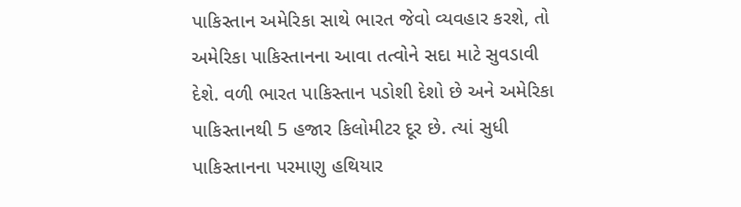પાકિસ્તાન અમેરિકા સાથે ભારત જેવો વ્યવહાર કરશે, તો અમેરિકા પાકિસ્તાનના આવા તત્વોને સદા માટે સુવડાવી દેશે. વળી ભારત પાકિસ્તાન પડોશી દેશો છે અને અમેરિકા પાકિસ્તાનથી 5 હજાર કિલોમીટર દૂર છે. ત્યાં સુધી પાકિસ્તાનના પરમાણુ હથિયાર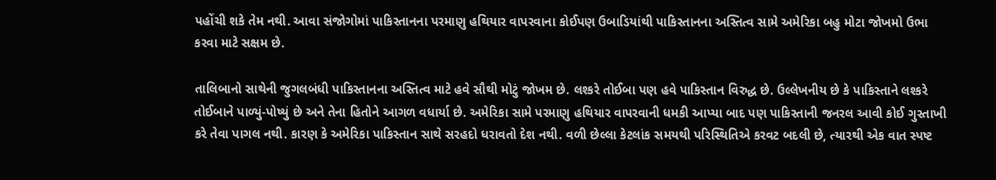પહોંચી શકે તેમ નથી. આવા સંજોગોમાં પાકિસ્તાનના પરમાણુ હથિયાર વાપરવાના કોઈપણ ઉબાડિયાંથી પાકિસ્તાનના અસ્તિત્વ સામે અમેરિકા બહુ મોટા જોખમો ઉભા કરવા માટે સક્ષમ છે.

તાલિબાનો સાથેની જુગલબંધી પાકિસ્તાનના અસ્તિત્વ માટે હવે સૌથી મોટું જોખમ છે. લશ્કરે તોઈબા પણ હવે પાકિસ્તાન વિરુદ્ધ છે. ઉલ્લેખનીય છે કે પાકિસ્તાને લશ્કરે તોઈબાને પાળ્યું-પોષ્યું છે અને તેના હિતોને આગળ વધાર્યા છે. અમેરિકા સામે પરમાણુ હથિયાર વાપરવાની ધમકી આપ્યા બાદ પણ પાકિસ્તાની જનરલ આવી કોઈ ગુસ્તાખી કરે તેવા પાગલ નથી. કારણ કે અમેરિકા પાકિસ્તાન સાથે સરહદો ધરાવતો દેશ નથી. વળી છેલ્લા કેટલાંક સમયથી પરિસ્થિતિએ કરવટ બદલી છે, ત્યારથી એક વાત સ્પષ્ટ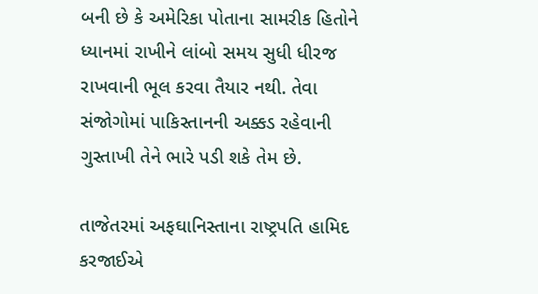બની છે કે અમેરિકા પોતાના સામરીક હિતોને ધ્યાનમાં રાખીને લાંબો સમય સુધી ધીરજ રાખવાની ભૂલ કરવા તૈયાર નથી. તેવા સંજોગોમાં પાકિસ્તાનની અક્કડ રહેવાની ગુસ્તાખી તેને ભારે પડી શકે તેમ છે.

તાજેતરમાં અફઘાનિસ્તાના રાષ્ટ્રપતિ હામિદ કરજાઈએ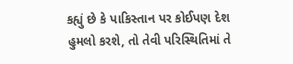કહ્યું છે કે પાકિસ્તાન પર કોઈપણ દેશ હુમલો કરશે, તો તેવી પરિસ્થિતિમાં તે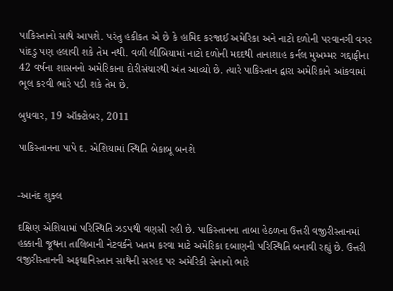પાકિસ્તાનો સાથે આપશે. પરંતુ હકીકત એ છે કે હામિદ કરજાઈ અમેરિકા અને નાટો દળોની પરવાનગી વગર પાંદડુ પણ હલાવી શકે તેમ નથી. વળી લીબિયામાં નાટો દળોની મદદથી તાનાશાહ કર્નલ મુઅમ્મર ગદ્દાફીના 42 વર્ષના શાસનનો અમેરિકાના દોરીસંચારથી અંત આવ્યો છે. ત્યારે પાકિસ્તાન દ્વારા અમેરિકાને આંકવામાં ભૂલ કરવી ભારે પડી શકે તેમ છે.

બુધવાર, 19 ઑક્ટોબર, 2011

પાકિસ્તાનના પાપે દ. એશિયામાં સ્થિતિ બેકાબૂ બનશે


-આનંદ શુક્લ

દક્ષિણ એશિયામાં પરિસ્થિતિ ઝડપથી વણસી રહી છે. પાકિસ્તાનના તાબા હેઠળના ઉત્તરી વજીરીસ્તાનમાં હક્કાની જૂથના તાલિબાની નેટવર્કને ખતમ કરવા માટે અમેરિકા દબાણની પરિસ્થિતિ બનાવી રહ્યું છે. ઉત્તરી વજીરીસ્તાનની અફઘાનિસ્તાન સાથેની સરહદ પર અમેરિકી સેનાનો ભારે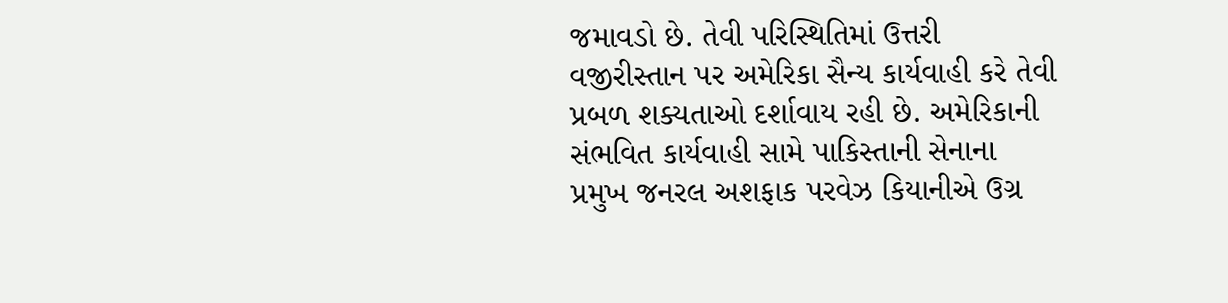જમાવડો છે. તેવી પરિસ્થિતિમાં ઉત્તરી વજીરીસ્તાન પર અમેરિકા સૈન્ય કાર્યવાહી કરે તેવી પ્રબળ શક્યતાઓ દર્શાવાય રહી છે. અમેરિકાની સંભવિત કાર્યવાહી સામે પાકિસ્તાની સેનાના પ્રમુખ જનરલ અશફાક પરવેઝ કિયાનીએ ઉગ્ર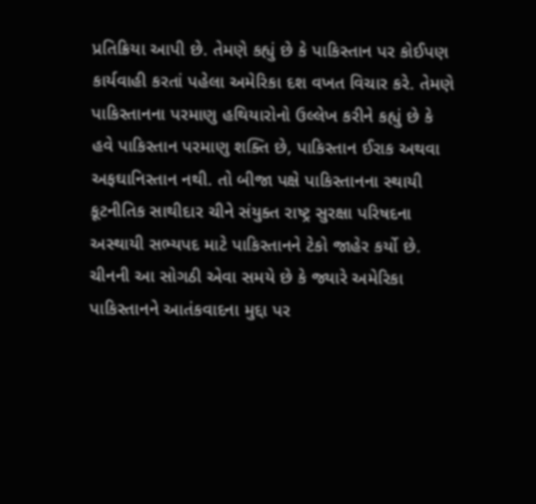પ્રતિક્રિયા આપી છે. તેમણે કહ્યું છે કે પાકિસ્તાન પર કોઈપણ કાર્યવાહી કરતાં પહેલા અમેરિકા દશ વખત વિચાર કરે. તેમણે પાકિસ્તાનના પરમાણુ હથિયારોનો ઉલ્લેખ કરીને કહ્યું છે કે હવે પાકિસ્તાન પરમાણુ શક્તિ છે, પાકિસ્તાન ઈરાક અથવા અફઘાનિસ્તાન નથી. તો બીજા પક્ષે પાકિસ્તાનના સ્થાયી કૂટનીતિક સાથીદાર ચીને સંયુક્ત રાષ્ટ્ર સુરક્ષા પરિષદના અસ્થાયી સભ્યપદ માટે પાકિસ્તાનને ટેકો જાહેર કર્યો છે. ચીનની આ સોગઠી એવા સમયે છે કે જ્યારે અમેરિકા પાકિસ્તાનને આતંકવાદના મુદ્દા પર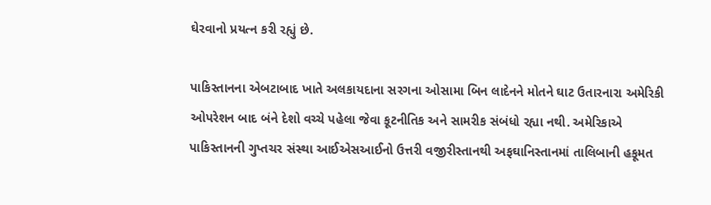ઘેરવાનો પ્રયત્ન કરી રહ્યું છે.

પાકિસ્તાનના એબટાબાદ ખાતે અલકાયદાના સરગના ઓસામા બિન લાદેનને મોતને ઘાટ ઉતારનારા અમેરિકી ઓપરેશન બાદ બંને દેશો વચ્ચે પહેલા જેવા કૂટનીતિક અને સામરીક સંબંધો રહ્યા નથી. અમેરિકાએ પાકિસ્તાનની ગુપ્તચર સંસ્થા આઈએસઆઈનો ઉત્તરી વજીરીસ્તાનથી અફઘાનિસ્તાનમાં તાલિબાની હકૂમત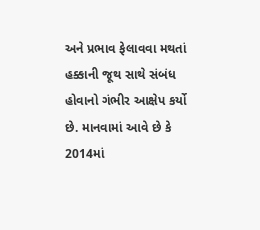અને પ્રભાવ ફેલાવવા મથતાં હક્કાની જૂથ સાથે સંબંધ હોવાનો ગંભીર આક્ષેપ કર્યો છે. માનવામાં આવે છે કે 2014માં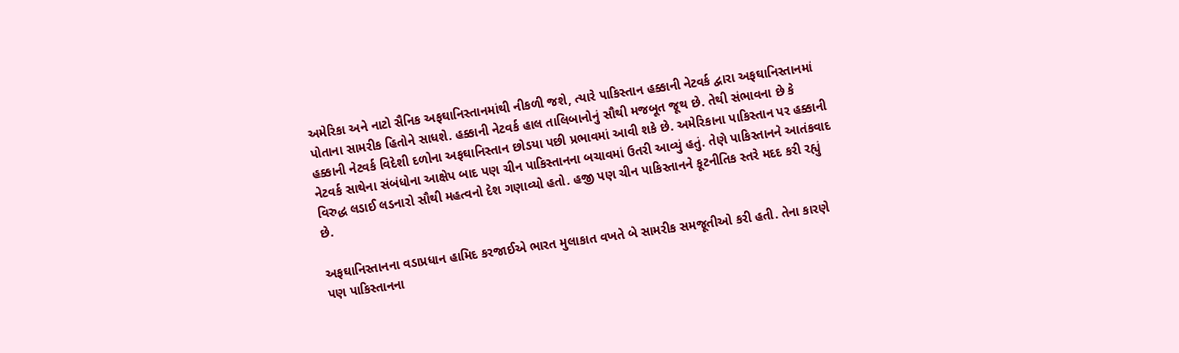અમેરિકા અને નાટો સૈનિક અફઘાનિસ્તાનમાંથી નીકળી જશે, ત્યારે પાકિસ્તાન હક્કાની નેટવર્ક દ્વારા અફઘાનિસ્તાનમાં પોતાના સામરીક હિતોને સાધશે. હક્કાની નેટવર્ક હાલ તાલિબાનોનું સૌથી મજબૂત જૂથ છે. તેથી સંભાવના છે કે હક્કાની નેટવર્ક વિદેશી દળોના અફઘાનિસ્તાન છોડયા પછી પ્રભાવમાં આવી શકે છે. અમેરિકાના પાકિસ્તાન પર હક્કાની નેટવર્ક સાથેના સંબંધોના આક્ષેપ બાદ પણ ચીન પાકિસ્તાનના બચાવમાં ઉતરી આવ્યું હતું. તેણે પાકિસ્તાનને આતંકવાદ વિરુદ્ધ લડાઈ લડનારો સૌથી મહત્વનો દેશ ગણાવ્યો હતો. હજી પણ ચીન પાકિસ્તાનને કૂટનીતિક સ્તરે મદદ કરી રહ્યું છે.

અફઘાનિસ્તાનના વડાપ્રધાન હામિદ કરજાઈએ ભારત મુલાકાત વખતે બે સામરીક સમજૂતીઓ કરી હતી. તેના કારણે પણ પાકિસ્તાનના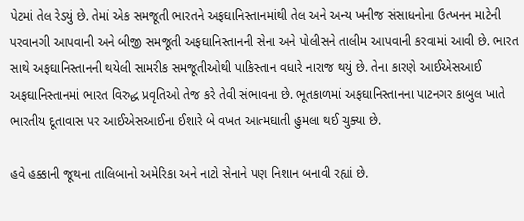પેટમાં તેલ રેડયું છે. તેમાં એક સમજૂતી ભારતને અફઘાનિસ્તાનમાંથી તેલ અને અન્ય ખનીજ સંસાધનોના ઉત્ખનન માટેની પરવાનગી આપવાની અને બીજી સમજૂતી અફઘાનિસ્તાનની સેના અને પોલીસને તાલીમ આપવાની કરવામાં આવી છે. ભારત સાથે અફઘાનિસ્તાનની થયેલી સામરીક સમજૂતીઓથી પાકિસ્તાન વધારે નારાજ થયું છે. તેના કારણે આઈએસઆઈ અફઘાનિસ્તાનમાં ભારત વિરુદ્ધ પ્રવૃતિઓ તેજ કરે તેવી સંભાવના છે. ભૂતકાળમાં અફઘાનિસ્તાનના પાટનગર કાબુલ ખાતે ભારતીય દૂતાવાસ પર આઈએસઆઈના ઈશારે બે વખત આત્મઘાતી હુમલા થઈ ચુક્યા છે.

હવે હક્કાની જૂથના તાલિબાનો અમેરિકા અને નાટો સેનાને પણ નિશાન બનાવી રહ્યાં છે.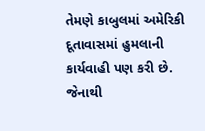તેમણે કાબુલમાં અમેરિકી દૂતાવાસમાં હુમલાની કાર્યવાહી પણ કરી છે. જેનાથી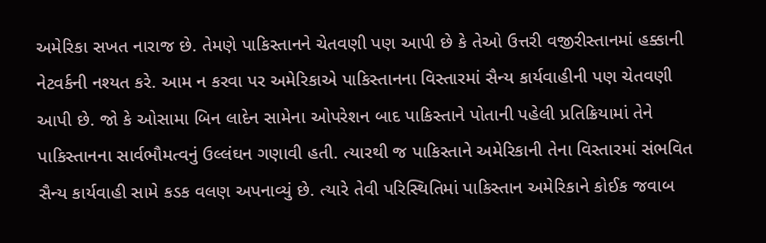અમેરિકા સખત નારાજ છે. તેમણે પાકિસ્તાનને ચેતવણી પણ આપી છે કે તેઓ ઉત્તરી વજીરીસ્તાનમાં હક્કાની નેટવર્કની નશ્યત કરે. આમ ન કરવા પર અમેરિકાએ પાકિસ્તાનના વિસ્તારમાં સૈન્ય કાર્યવાહીની પણ ચેતવણી આપી છે. જો કે ઓસામા બિન લાદેન સામેના ઓપરેશન બાદ પાકિસ્તાને પોતાની પહેલી પ્રતિક્રિયામાં તેને પાકિસ્તાનના સાર્વભૌમત્વનું ઉલ્લંઘન ગણાવી હતી. ત્યારથી જ પાકિસ્તાને અમેરિકાની તેના વિસ્તારમાં સંભવિત સૈન્ય કાર્યવાહી સામે કડક વલણ અપનાવ્યું છે. ત્યારે તેવી પરિસ્થિતિમાં પાકિસ્તાન અમેરિકાને કોઈક જવાબ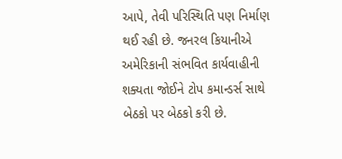આપે, તેવી પરિસ્થિતિ પણ નિર્માણ થઈ રહી છે. જનરલ કિયાનીએ અમેરિકાની સંભવિત કાર્યવાહીની શક્યતા જોઈને ટોપ કમાન્ડર્સ સાથે બેઠકો પર બેઠકો કરી છે.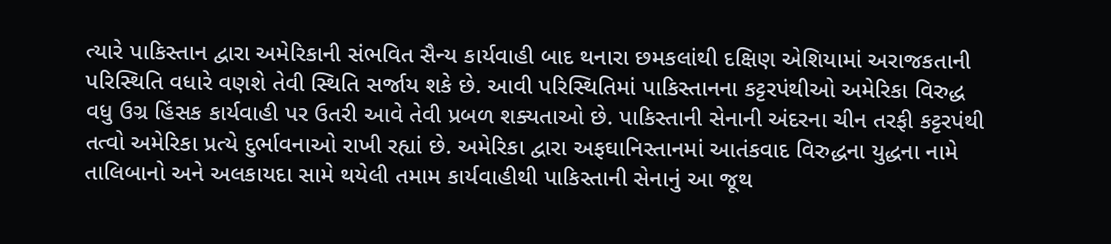ત્યારે પાકિસ્તાન દ્વારા અમેરિકાની સંભવિત સૈન્ય કાર્યવાહી બાદ થનારા છમકલાંથી દક્ષિણ એશિયામાં અરાજકતાની પરિસ્થિતિ વધારે વણશે તેવી સ્થિતિ સર્જાય શકે છે. આવી પરિસ્થિતિમાં પાકિસ્તાનના કટ્ટરપંથીઓ અમેરિકા વિરુદ્ધ વધુ ઉગ્ર હિંસક કાર્યવાહી પર ઉતરી આવે તેવી પ્રબળ શક્યતાઓ છે. પાકિસ્તાની સેનાની અંદરના ચીન તરફી કટ્ટરપંથી તત્વો અમેરિકા પ્રત્યે દુર્ભાવનાઓ રાખી રહ્યાં છે. અમેરિકા દ્વારા અફઘાનિસ્તાનમાં આતંકવાદ વિરુદ્ધના યુદ્ધના નામે તાલિબાનો અને અલકાયદા સામે થયેલી તમામ કાર્યવાહીથી પાકિસ્તાની સેનાનું આ જૂથ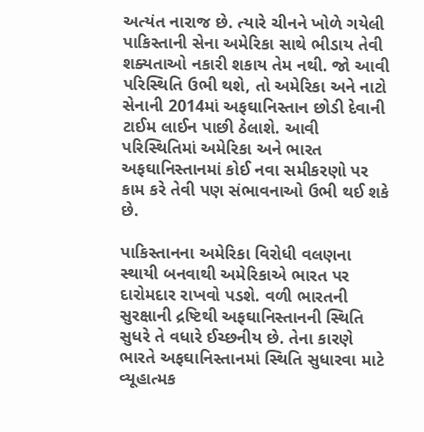અત્યંત નારાજ છે. ત્યારે ચીનને ખોળે ગયેલી પાકિસ્તાની સેના અમેરિકા સાથે ભીડાય તેવી શક્યતાઓ નકારી શકાય તેમ નથી. જો આવી પરિસ્થિતિ ઉભી થશે, તો અમેરિકા અને નાટો સેનાની 2014માં અફઘાનિસ્તાન છોડી દેવાની ટાઈમ લાઈન પાછી ઠેલાશે. આવી પરિસ્થિતિમાં અમેરિકા અને ભારત અફઘાનિસ્તાનમાં કોઈ નવા સમીકરણો પર કામ કરે તેવી પણ સંભાવનાઓ ઉભી થઈ શકે છે.

પાકિસ્તાનના અમેરિકા વિરોધી વલણના સ્થાયી બનવાથી અમેરિકાએ ભારત પર દારોમદાર રાખવો પડશે. વળી ભારતની સુરક્ષાની દ્રષ્ટિથી અફઘાનિસ્તાનની સ્થિતિ સુધરે તે વધારે ઈચ્છનીય છે. તેના કારણે ભારતે અફઘાનિસ્તાનમાં સ્થિતિ સુધારવા માટે વ્યૂહાત્મક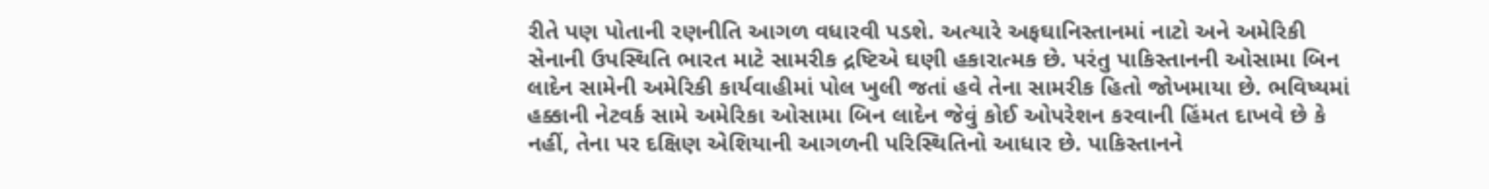રીતે પણ પોતાની રણનીતિ આગળ વધારવી પડશે. અત્યારે અફઘાનિસ્તાનમાં નાટો અને અમેરિકી સેનાની ઉપસ્થિતિ ભારત માટે સામરીક દ્રષ્ટિએ ઘણી હકારાત્મક છે. પરંતુ પાકિસ્તાનની ઓસામા બિન લાદેન સામેની અમેરિકી કાર્યવાહીમાં પોલ ખુલી જતાં હવે તેના સામરીક હિતો જોખમાયા છે. ભવિષ્યમાં હક્કાની નેટવર્ક સામે અમેરિકા ઓસામા બિન લાદેન જેવું કોઈ ઓપરેશન કરવાની હિંમત દાખવે છે કે નહીં, તેના પર દક્ષિણ એશિયાની આગળની પરિસ્થિતિનો આધાર છે. પાકિસ્તાનને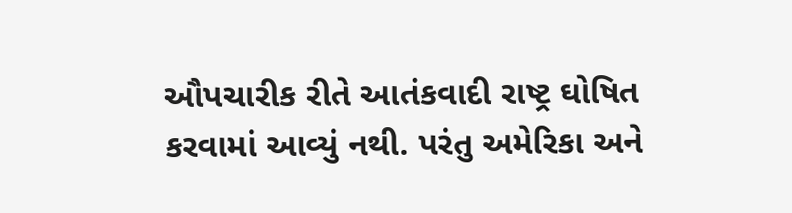ઔપચારીક રીતે આતંકવાદી રાષ્ટ્ર ઘોષિત કરવામાં આવ્યું નથી. પરંતુ અમેરિકા અને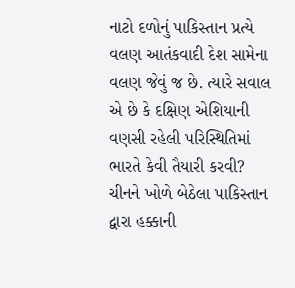નાટો દળોનું પાકિસ્તાન પ્રત્યે વલણ આતંકવાદી દેશ સામેના વલણ જેવું જ છે. ત્યારે સવાલ એ છે કે દક્ષિણ એશિયાની વણસી રહેલી પરિસ્થિતિમાં ભારતે કેવી તૈયારી કરવી? ચીનને ખોળે બેઠેલા પાકિસ્તાન દ્વારા હક્કાની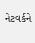નેટવર્કને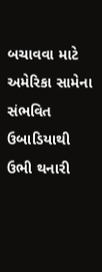બચાવવા માટે અમેરિકા સામેના સંભવિત ઉબાડિયાથી ઉભી થનારી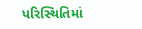પરિસ્થિતિમાં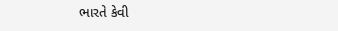ભારતે કેવી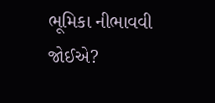ભૂમિકા નીભાવવી જોઈએ?